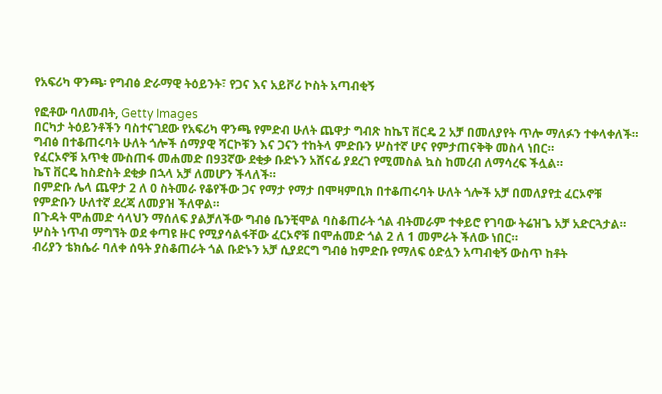የአፍሪካ ዋንጫ፡ የግብፅ ድራማዊ ትዕይንት፣ የጋና እና አይቮሪ ኮስት አጣብቂኝ

የፎቶው ባለመብት, Getty Images
በርካታ ትዕይንቶችን ባስተናገደው የአፍሪካ ዋንጫ የምድብ ሁለት ጨዋታ ግብጽ ከኬፕ ቨርዴ 2 አቻ በመለያየት ጥሎ ማለፉን ተቀላቀለች።
ግብፅ በተቆጠሩባት ሁለት ጎሎች ሰማያዊ ሻርኮቹን እና ጋናን ተከትላ ምድቡን ሦስተኛ ሆና የምታጠናቅቅ መስላ ነበር።
የፈርኦኖቹ አጥቂ ሙስጠፋ መሐመድ በ93ኛው ደቂቃ ቡድኑን አሸናፊ ያደረገ የሚመስል ኳስ ከመረብ ለማሳረፍ ችሏል።
ኬፕ ቨርዴ ከስድስት ደቂቃ በኋላ አቻ ለመሆን ችላለች።
በምድቡ ሌላ ጨዋታ 2 ለ 0 ስትመራ የቆየችው ጋና የማታ የማታ በሞዛምቢክ በተቆጠሩባት ሁለት ጎሎች አቻ በመለያየቷ ፈርኦኖቹ የምድቡን ሁለተኛ ደረጃ ለመያዝ ችለዋል።
በጉዳት ሞሐመድ ሳላህን ማሰለፍ ያልቻለችው ግብፅ ቤንቺሞል ባስቆጠራት ጎል ብትመራም ተቀይሮ የገባው ትሬዝጌ አቻ አድርጓታል።
ሦስት ነጥብ ማግኘት ወደ ቀጣዩ ዙር የሚያሳልፋቸው ፈርኦኖቹ በሞሐመድ ጎል 2 ለ 1 መምራት ችለው ነበር።
ብሪያን ቴክሴራ ባለቀ ሰዓት ያስቆጠራት ጎል ቡድኑን አቻ ሲያደርግ ግብፅ ከምድቡ የማለፍ ዕድሏን አጣብቂኝ ውስጥ ከቶት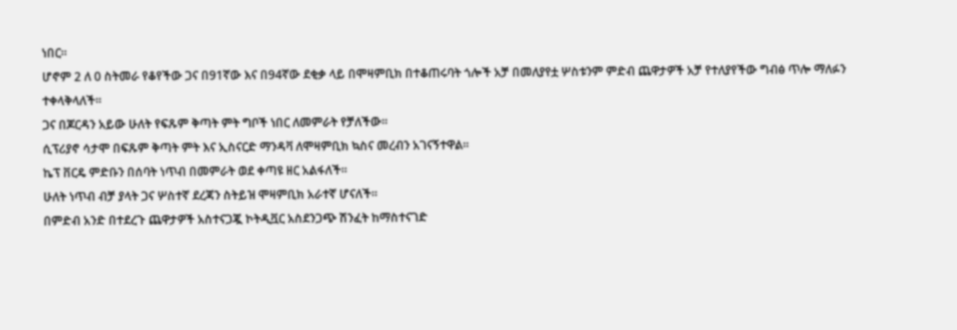ነበር።
ሆኖም 2 ለ 0 ስትመራ የቆየችው ጋና በ91ኛው እና በ94ኛው ደቂቃ ላይ በሞዛምቢክ በተቆጠሩባት ጎሎች አቻ በመለያየቷ ሦስቱንም ምድብ ጨዋታዎች አቻ የተለያየችው ግብፅ ጥሎ ማለፉን ተቀላቅላለች።
ጋና በጆርዳን አይው ሁለት የፍጹም ቅጣት ምት ግቦች ነበር ለመምራት የቻለችው።
ሲፕሪያኖ ሳታሞ በፍጹም ቅጣት ምት እና ኢስናርድ ማንዳቫ ለሞዛምቢክ ኳስና መረብን አገናኝተዋል።
ኬፕ ቨርዴ ምድቡን በሰባት ነጥብ በመምራት ወደ ቀጣዩ ዘር አልፋለች።
ሁለት ነጥብ ብቻ ያላት ጋና ሦስተኛ ደረጃን ስትይዝ ሞዛምቢክ አራተኛ ሆናለች።
በምድብ አንድ በተደረጉ ጨዋታዎች አስተናጋጇ ኮትዲቯር አስደንጋጭ ሽንፈት ከማስተናገድ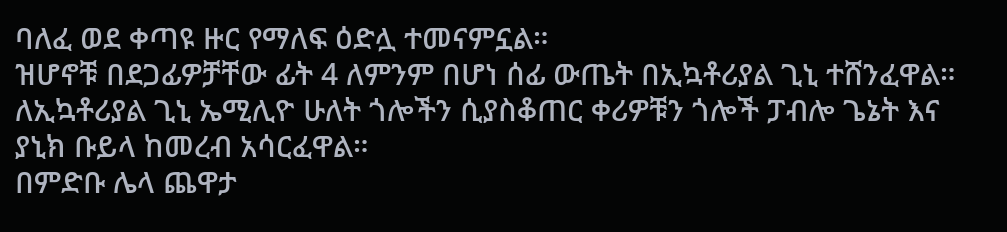ባለፈ ወደ ቀጣዩ ዙር የማለፍ ዕድሏ ተመናምኗል።
ዝሆኖቹ በደጋፊዎቻቸው ፊት 4 ለምንም በሆነ ሰፊ ውጤት በኢኳቶሪያል ጊኒ ተሸንፈዋል።
ለኢኳቶሪያል ጊኒ ኤሚሊዮ ሁለት ጎሎችን ሲያስቆጠር ቀሪዎቹን ጎሎች ፓብሎ ጌኔት እና ያኒክ ቡይላ ከመረብ አሳርፈዋል።
በምድቡ ሌላ ጨዋታ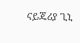ናይጄሪያ ጊኒ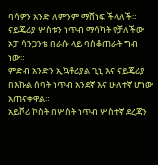ባሳዎን አንድ ለምንም ማሸነፍ ችላለች።
ናይጄሪያ ሦስቱን ነጥብ ማሳካት የቻለችው ኦፓ ሳንጋንቴ በራሱ ላይ ባስቆጠራት ግብ ነው።
ምድብ አንድን ኢኳቶሪያል ጊኒ እና ናይጄሪያ በእኩል ሰባት ነጥብ አንደኛ እና ሁለተኛ ሆነው አጠናቀዋል።
አይቮሪ ኮስት በሦስት ነጥብ ሦስተኛ ደረጃን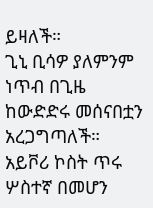ይዛለች።
ጊኒ ቢሳዎ ያለምንም ነጥብ በጊዜ ከውድድሩ መሰናበቷን አረጋግጣለች።
አይቮሪ ኮስት ጥሩ ሦስተኛ በመሆን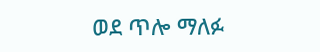ወደ ጥሎ ማለፉ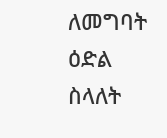ለመግባት ዕድል ስላለት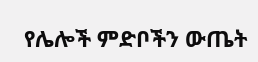የሌሎች ምድቦችን ውጤት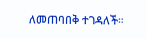ለመጠባበቅ ተገዳለች።